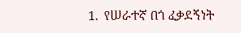1.  የሠራተኛ በጎ ፈቃደኝነት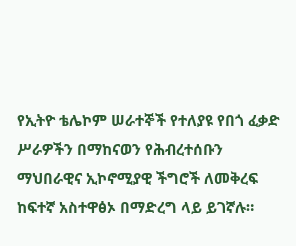የኢትዮ ቴሌኮም ሠራተኞች የተለያዩ የበጎ ፈቃድ ሥራዎችን በማከናወን የሕብረተሰቡን ማህበራዊና ኢኮኖሚያዊ ችግሮች ለመቅረፍ ከፍተኛ አስተዋፅኦ በማድረግ ላይ ይገኛሉ።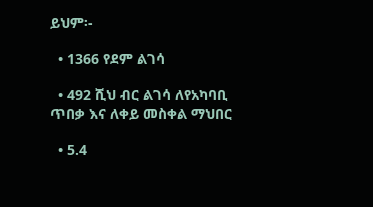ይህም፡-

  • 1366 የደም ልገሳ

  • 492 ሺህ ብር ልገሳ ለየአካባቢ ጥበቃ እና ለቀይ መስቀል ማህበር

  • 5.4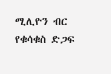ሚሊዮን ብር  የቁሳቁስ ድጋፍ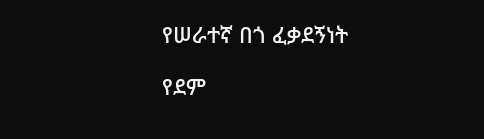የሠራተኛ በጎ ፈቃደኝነት

የደም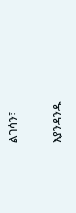ልገሳን፣

እያንዳንዱ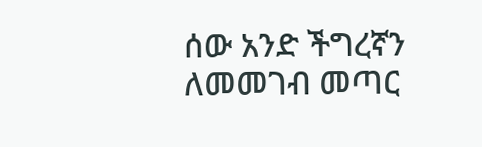ሰው አንድ ችግረኛን ለመመገብ መጣር